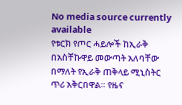No media source currently available
የቱርክ የጦር ሓይሎች ከኢራቅ በአስቸኩዋይ መውጣት አለባቸው በማለት የኢራቅ ጠቅላይ ሚኒስትር ጥሪ አቅርበዋል። የዜና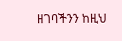ዘገባችንን ከዚህ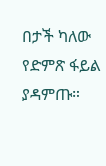በታች ካለው የድምጽ ፋይል ያዳምጡ።